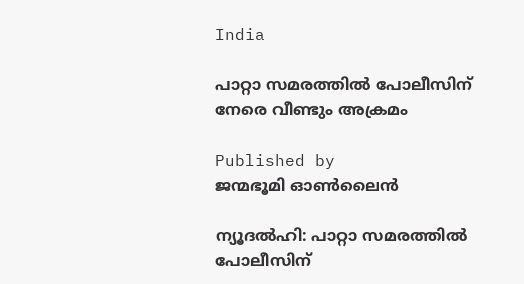India

പാറ്റാ സമരത്തില്‍ പോലീസിന് നേരെ വീണ്ടും അക്രമം

Published by
ജന്മഭൂമി ഓണ്‍ലൈന്‍

ന്യൂദല്‍ഹി: പാറ്റാ സമരത്തില്‍ പോലീസിന്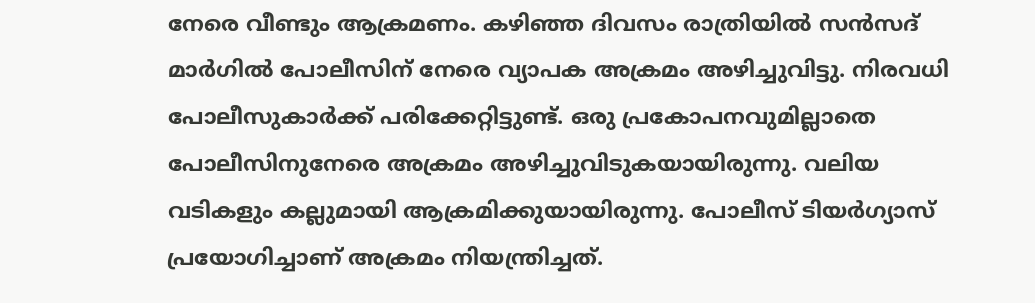നേരെ വീണ്ടും ആക്രമണം. കഴിഞ്ഞ ദിവസം രാത്രിയില്‍ സന്‍സദ് മാര്‍ഗില്‍ പോലീസിന് നേരെ വ്യാപക അക്രമം അഴിച്ചുവിട്ടു. നിരവധി പോലീസുകാര്‍ക്ക് പരിക്കേറ്റിട്ടുണ്ട്. ഒരു പ്രകോപനവുമില്ലാതെ പോലീസിനുനേരെ അക്രമം അഴിച്ചുവിടുകയായിരുന്നു. വലിയ വടികളും കല്ലുമായി ആക്രമിക്കുയായിരുന്നു. പോലീസ് ടിയര്‍ഗ്യാസ് പ്രയോഗിച്ചാണ് അക്രമം നിയന്ത്രിച്ചത്.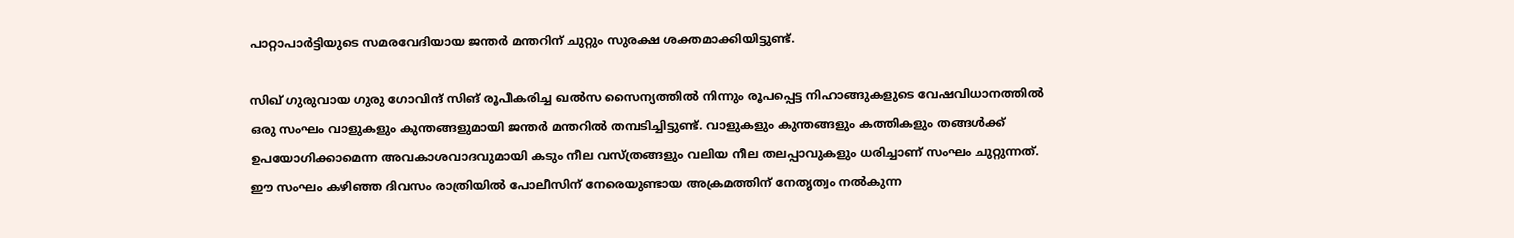പാറ്റാപാര്‍ട്ടിയുടെ സമരവേദിയായ ജന്തര്‍ മന്തറിന് ചുറ്റും സുരക്ഷ ശക്തമാക്കിയിട്ടുണ്ട്.

സിഖ് ഗുരുവായ ഗുരു ഗോവിന്ദ് സിങ് രൂപീകരിച്ച ഖല്‍സ സൈന്യത്തില്‍ നിന്നും രൂപപ്പെട്ട നിഹാങ്ങുകളുടെ വേഷവിധാനത്തില്‍ ഒരു സംഘം വാളുകളും കുന്തങ്ങളുമായി ജന്തര്‍ മന്തറില്‍ തമ്പടിച്ചിട്ടുണ്ട്. വാളുകളും കുന്തങ്ങളും കത്തികളും തങ്ങള്‍ക്ക് ഉപയോഗിക്കാമെന്ന അവകാശവാദവുമായി കടും നീല വസ്ത്രങ്ങളും വലിയ നീല തലപ്പാവുകളും ധരിച്ചാണ് സംഘം ചുറ്റുന്നത്. ഈ സംഘം കഴിഞ്ഞ ദിവസം രാത്രിയില്‍ പോലീസിന് നേരെയുണ്ടായ അക്രമത്തിന് നേതൃത്വം നല്‍കുന്ന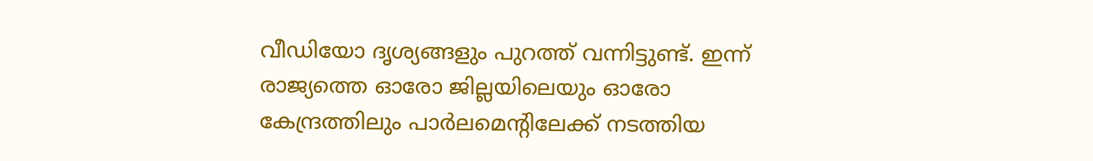വീഡിയോ ദൃശ്യങ്ങളും പുറത്ത് വന്നിട്ടുണ്ട്. ഇന്ന് രാജ്യത്തെ ഓരോ ജില്ലയിലെയും ഓരോ കേന്ദ്രത്തിലും പാര്‍ലമെന്റിലേക്ക് നടത്തിയ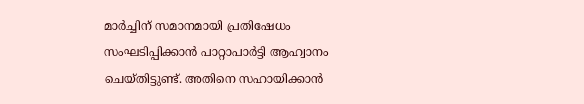മാര്‍ച്ചിന് സമാനമായി പ്രതിഷേധം സംഘടിപ്പിക്കാന്‍ പാറ്റാപാര്‍ട്ടി ആഹ്വാനം ചെയ്തിട്ടുണ്ട്. അതിനെ സഹായിക്കാന്‍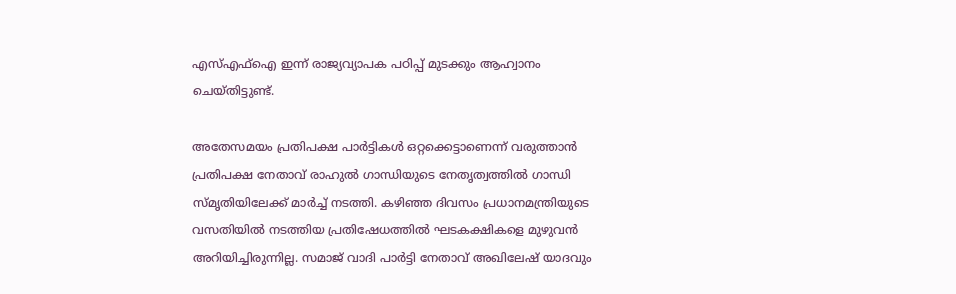എസ്എഫ്ഐ ഇന്ന് രാജ്യവ്യാപക പഠിപ്പ് മുടക്കും ആഹ്വാനം ചെയ്തിട്ടുണ്ട്.

അതേസമയം പ്രതിപക്ഷ പാര്‍ട്ടികള്‍ ഒറ്റക്കെട്ടാണെന്ന് വരുത്താന്‍ പ്രതിപക്ഷ നേതാവ് രാഹുല്‍ ഗാന്ധിയുടെ നേതൃത്വത്തില്‍ ഗാന്ധി സ്മൃതിയിലേക്ക് മാര്‍ച്ച് നടത്തി. കഴിഞ്ഞ ദിവസം പ്രധാനമന്ത്രിയുടെ വസതിയില്‍ നടത്തിയ പ്രതിഷേധത്തില്‍ ഘടകക്ഷികളെ മുഴുവന്‍ അറിയിച്ചിരുന്നില്ല. സമാജ് വാദി പാര്‍ട്ടി നേതാവ് അഖിലേഷ് യാദവും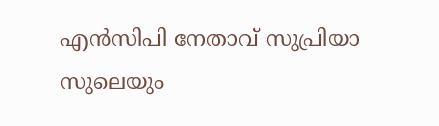എന്‍സിപി നേതാവ് സുപ്രിയാ സുലെയും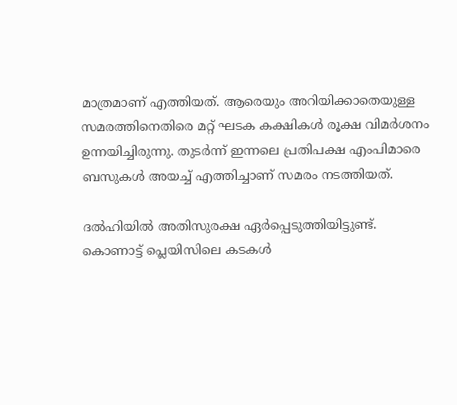മാത്രമാണ് എത്തിയത്. ആരെയും അറിയിക്കാതെയുള്ള സമരത്തിനെതിരെ മറ്റ് ഘടക കക്ഷികള്‍ രൂക്ഷ വിമര്‍ശനം ഉന്നയിച്ചിരുന്നു. തുടര്‍ന്ന് ഇന്നലെ പ്രതിപക്ഷ എംപിമാരെ ബസുകള്‍ അയച്ച് എത്തിച്ചാണ് സമരം നടത്തിയത്.

ദല്‍ഹിയില്‍ അതിസുരക്ഷ ഏര്‍പ്പെടുത്തിയിട്ടുണ്ട്. കൊണാട്ട് പ്ലെയിസിലെ കടകള്‍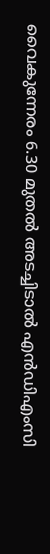വൈകുന്നേരം 6.30 മുതല്‍ അടച്ചിടാല്‍ എന്‍ഡിഎംസി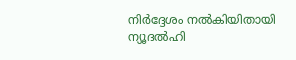നിര്‍ദ്ദേശം നല്‍കിയിതായി ന്യൂദല്‍ഹി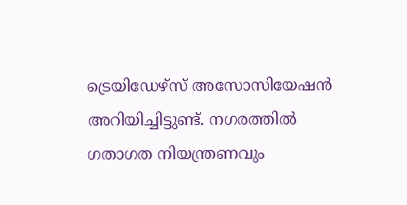ട്രെയിഡേഴ്സ് അസോസിയേഷന്‍ അറിയിച്ചിട്ടുണ്ട്. നഗരത്തില്‍ ഗതാഗത നിയന്ത്രണവും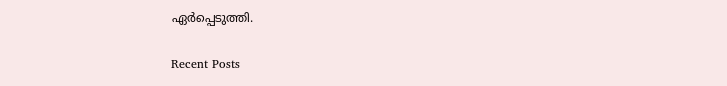ഏര്‍പ്പെടുത്തി.

Recent Posts